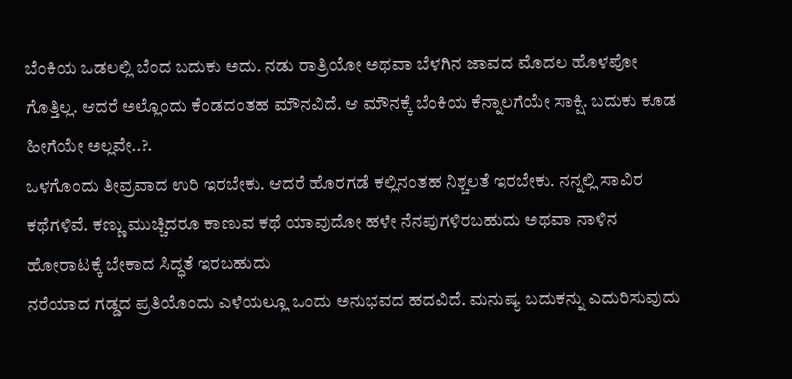ಬೆಂಕಿಯ ಒಡಲಲ್ಲಿ ಬೆಂದ ಬದುಕು ಅದು. ನಡು ರಾತ್ರಿಯೋ ಅಥವಾ ಬೆಳಗಿನ ಜಾವದ ಮೊದಲ ಹೊಳಪೋ ಗೊತ್ತಿಲ್ಲ. ಆದರೆ ಅಲ್ಲೊಂದು ಕೆಂಡದಂತಹ ಮೌನವಿದೆ. ಆ ಮೌನಕ್ಕೆ ಬೆಂಕಿಯ ಕೆನ್ನಾಲಗೆಯೇ ಸಾಕ್ಷಿ. ಬದುಕು ಕೂಡ ಹೀಗೆಯೇ ಅಲ್ಲವೇ..?.
ಒಳಗೊಂದು ತೀವ್ರವಾದ ಉರಿ ಇರಬೇಕು. ಆದರೆ ಹೊರಗಡೆ ಕಲ್ಲಿನಂತಹ ನಿಶ್ಚಲತೆ ಇರಬೇಕು. ನನ್ನಲ್ಲಿ ಸಾವಿರ ಕಥೆಗಳಿವೆ. ಕಣ್ಣು ಮುಚ್ಚಿದರೂ ಕಾಣುವ ಕಥೆ ಯಾವುದೋ ಹಳೇ ನೆನಪುಗಳಿರಬಹುದು ಅಥವಾ ನಾಳಿನ ಹೋರಾಟಕ್ಕೆ ಬೇಕಾದ ಸಿದ್ಧತೆ ಇರಬಹುದು
ನರೆಯಾದ ಗಡ್ಡದ ಪ್ರತಿಯೊಂದು ಎಳೆಯಲ್ಲೂ ಒಂದು ಅನುಭವದ ಹದವಿದೆ. ಮನುಷ್ಯ ಬದುಕನ್ನು ಎದುರಿಸುವುದು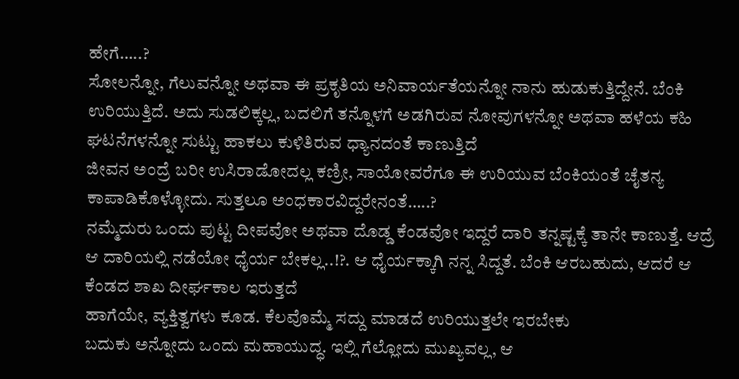ಹೇಗೆ…..?
ಸೋಲನ್ನೋ, ಗೆಲುವನ್ನೋ ಅಥವಾ ಈ ಪ್ರಕೃತಿಯ ಅನಿವಾರ್ಯತೆಯನ್ನೋ ನಾನು ಹುಡುಕುತ್ತಿದ್ದೇನೆ. ಬೆಂಕಿ ಉರಿಯುತ್ತಿದೆ. ಅದು ಸುಡಲಿಕ್ಕಲ್ಲ, ಬದಲಿಗೆ ತನ್ನೊಳಗೆ ಅಡಗಿರುವ ನೋವುಗಳನ್ನೋ ಅಥವಾ ಹಳೆಯ ಕಹಿ ಘಟನೆಗಳನ್ನೋ ಸುಟ್ಟು ಹಾಕಲು ಕುಳಿತಿರುವ ಧ್ಯಾನದಂತೆ ಕಾಣುತ್ತಿದೆ
ಜೀವನ ಅಂದ್ರೆ ಬರೀ ಉಸಿರಾಡೋದಲ್ಲ ಕಣ್ರೀ, ಸಾಯೋವರೆಗೂ ಈ ಉರಿಯುವ ಬೆಂಕಿಯಂತೆ ಚೈತನ್ಯ ಕಾಪಾಡಿಕೊಳ್ಳೋದು. ಸುತ್ತಲೂ ಅಂಧಕಾರವಿದ್ದರೇನಂತೆ…..?
ನಮ್ಮೆದುರು ಒಂದು ಪುಟ್ಟ ದೀಪವೋ ಅಥವಾ ದೊಡ್ಡ ಕೆಂಡವೋ ಇದ್ದರೆ ದಾರಿ ತನ್ನಷ್ಟಕ್ಕೆ ತಾನೇ ಕಾಣುತ್ತೆ. ಆದ್ರೆ ಆ ದಾರಿಯಲ್ಲಿ ನಡೆಯೋ ಧೈರ್ಯ ಬೇಕಲ್ಲ..!?. ಆ ಧೈರ್ಯಕ್ಕಾಗಿ ನನ್ನ ಸಿದ್ದತೆ. ಬೆಂಕಿ ಆರಬಹುದು, ಆದರೆ ಆ ಕೆಂಡದ ಶಾಖ ದೀರ್ಘಕಾಲ ಇರುತ್ತದೆ
ಹಾಗೆಯೇ, ವ್ಯಕ್ತಿತ್ವಗಳು ಕೂಡ. ಕೆಲವೊಮ್ಮೆ ಸದ್ದು ಮಾಡದೆ ಉರಿಯುತ್ತಲೇ ಇರಬೇಕು
ಬದುಕು ಅನ್ನೋದು ಒಂದು ಮಹಾಯುದ್ಧ. ಇಲ್ಲಿ ಗೆಲ್ಲೋದು ಮುಖ್ಯವಲ್ಲ, ಆ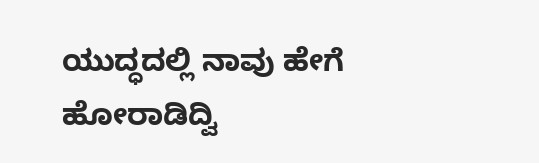ಯುದ್ಧದಲ್ಲಿ ನಾವು ಹೇಗೆ ಹೋರಾಡಿದ್ವಿ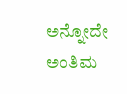ಅನ್ನೋದೇ ಅಂತಿಮ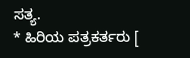ಸತ್ಯ.
* ಹಿರಿಯ ಪತ್ರಕರ್ತರು [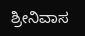ಶ್ರೀನಿವಾಸ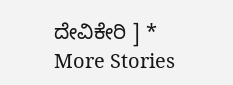ದೇವಿಕೇರಿ ] *
More Stories